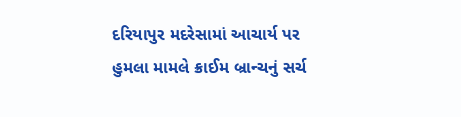દરિયાપુર મદરેસામાં આચાર્ય પર હુમલા મામલે ક્રાઈમ બ્રાન્ચનું સર્ચ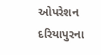ઓપરેશન
દરિયાપુરના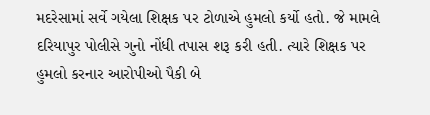મદરેસામાં સર્વે ગયેલા શિક્ષક પર ટોળાએ હુમલો કર્યો હતો. જે મામલે દરિયાપુર પોલીસે ગુનો નોંધી તપાસ શરૂ કરી હતી. ત્યારે શિક્ષક પર હુમલો કરનાર આરોપીઓ પૈકી બે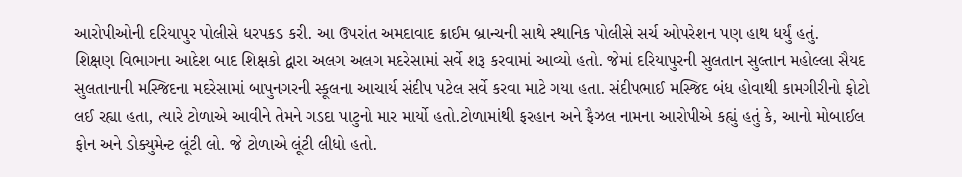આરોપીઓની દરિયાપુર પોલીસે ધરપકડ કરી. આ ઉપરાંત અમદાવાદ ક્રાઈમ બ્રાન્ચની સાથે સ્થાનિક પોલીસે સર્ચ ઓપરેશન પણ હાથ ધર્યું હતું.
શિક્ષણ વિભાગના આદેશ બાદ શિક્ષકો દ્વારા અલગ અલગ મદરેસામાં સર્વે શરૂ કરવામાં આવ્યો હતો. જેમાં દરિયાપુરની સુલતાન સુલ્તાન મહોલ્લા સૈયદ સુલતાનાની મસ્જિદના મદરેસામાં બાપુનગરની સ્કૂલના આચાર્ય સંદીપ પટેલ સર્વે કરવા માટે ગયા હતા. સંદીપભાઈ મસ્જિદ બંધ હોવાથી કામગીરીનો ફોટો લઈ રહ્યા હતા, ત્યારે ટોળાએ આવીને તેમને ગડદા પાટુનો માર માર્યો હતો.ટોળામાંથી ફરહાન અને ફૈઝલ નામના આરોપીએ કહ્યું હતું કે, આનો મોબાઈલ ફોન અને ડોક્યુમેન્ટ લૂંટી લો. જે ટોળાએ લૂંટી લીધો હતો.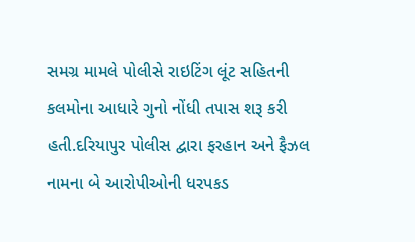સમગ્ર મામલે પોલીસે રાઇટિંગ લૂંટ સહિતની કલમોના આધારે ગુનો નોંધી તપાસ શરૂ કરી હતી.દરિયાપુર પોલીસ દ્વારા ફરહાન અને ફૈઝલ નામના બે આરોપીઓની ધરપકડ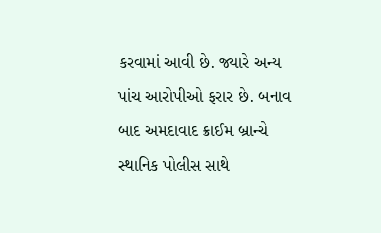કરવામાં આવી છે. જ્યારે અન્ય પાંચ આરોપીઓ ફરાર છે. બનાવ બાદ અમદાવાદ ક્રાઈમ બ્રાન્ચે સ્થાનિક પોલીસ સાથે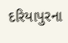દરિયાપુરના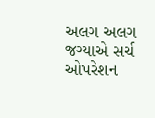અલગ અલગ જગ્યાએ સર્ચ ઓપરેશન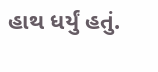હાથ ધર્યું હતું.